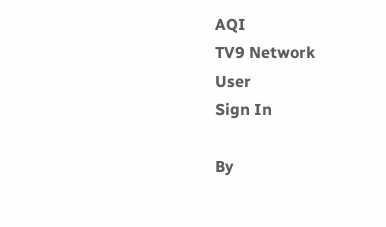AQI
TV9 Network
User
Sign In

By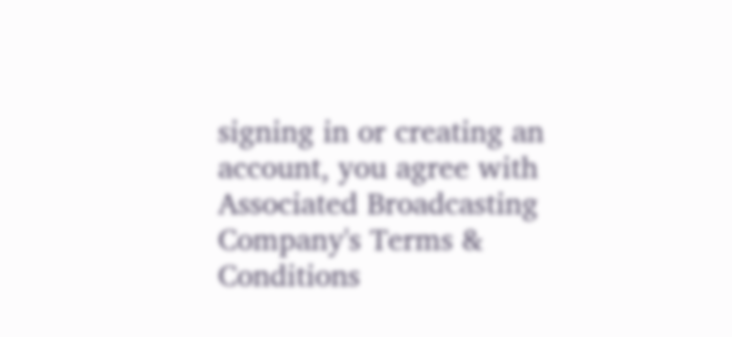signing in or creating an account, you agree with Associated Broadcasting Company's Terms & Conditions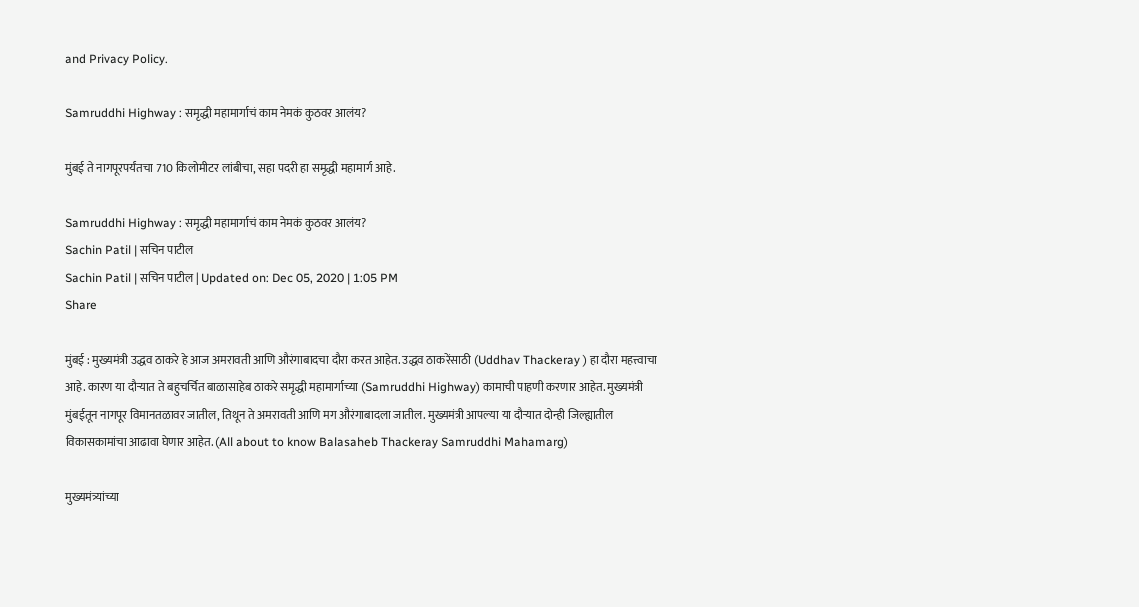and Privacy Policy.

Samruddhi Highway : समृद्धी महामार्गाचं काम नेमकं कुठवर आलंय?

मुंबई ते नागपूरपर्यंतचा 710 किलोमीटर लांबीचा, सहा पदरी हा समृद्धी महामार्ग आहे.

Samruddhi Highway : समृद्धी महामार्गाचं काम नेमकं कुठवर आलंय?
Sachin Patil | सचिन पाटील
Sachin Patil | सचिन पाटील | Updated on: Dec 05, 2020 | 1:05 PM
Share

मुंबई : मुख्यमंत्री उद्धव ठाकरे हे आज अमरावती आणि औरंगाबादचा दौरा करत आहेत. उद्धव ठाकरेंसाठी (Uddhav Thackeray ) हा दौरा महत्त्वाचा आहे. कारण या दौऱ्यात ते बहुचर्चित बाळासाहेब ठाकरे समृद्धी महामार्गाच्या (Samruddhi Highway) कामाची पाहणी करणार आहेत. मुख्यमंत्री मुंबईतून नागपूर विमानतळावर जातील, तिथून ते अमरावती आणि मग औरंगाबादला जातील. मुख्यमंत्री आपल्या या दौऱ्यात दोन्ही जिल्ह्यातील विकासकामांचा आढावा घेणार आहेत. (All about to know Balasaheb Thackeray Samruddhi Mahamarg)

मुख्यमंत्र्यांच्या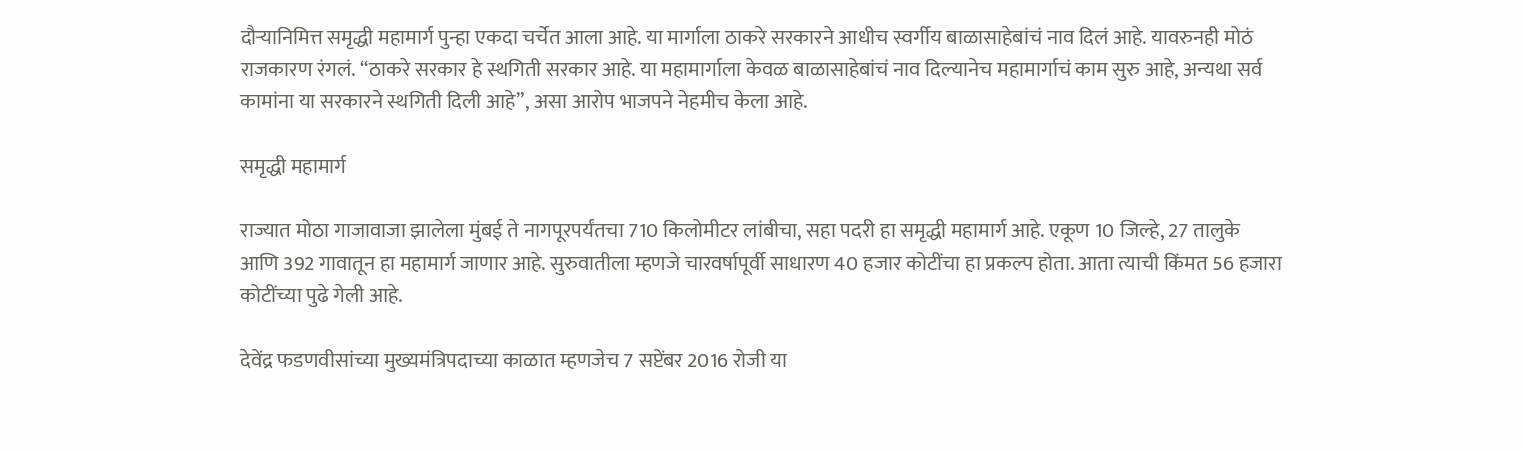दौऱ्यानिमित्त समृद्धी महामार्ग पुन्हा एकदा चर्चेत आला आहे. या मार्गाला ठाकरे सरकारने आधीच स्वर्गीय बाळासाहेबांचं नाव दिलं आहे. यावरुनही मोठं राजकारण रंगलं. “ठाकरे सरकार हे स्थगिती सरकार आहे. या महामार्गाला केवळ बाळासाहेबांचं नाव दिल्यानेच महामार्गाचं काम सुरु आहे, अन्यथा सर्व कामांना या सरकारने स्थगिती दिली आहे”, असा आरोप भाजपने नेहमीच केला आहे.

समृद्धी महामार्ग

राज्यात मोठा गाजावाजा झालेला मुंबई ते नागपूरपर्यंतचा 710 किलोमीटर लांबीचा, सहा पदरी हा समृद्धी महामार्ग आहे. एकूण 10 जिल्हे, 27 तालुके आणि 392 गावातून हा महामार्ग जाणार आहे. सुरुवातीला म्हणजे चारवर्षापूर्वी साधारण 40 हजार कोटींचा हा प्रकल्प होता. आता त्याची किंमत 56 हजारा कोटींच्या पुढे गेली आहे.

देवेंद्र फडणवीसांच्या मुख्यमंत्रिपदाच्या काळात म्हणजेच 7 सप्टेंबर 2016 रोजी या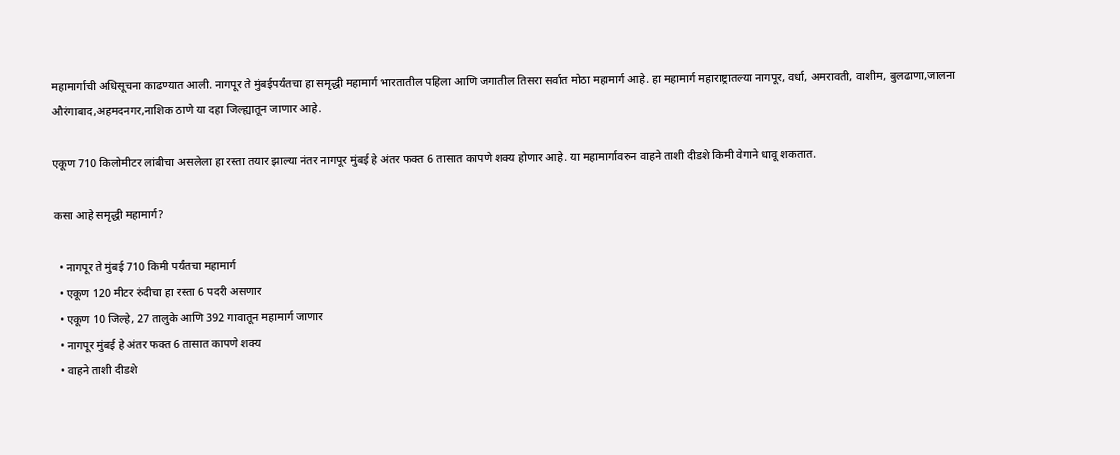महामार्गाची अधिसूचना काढण्यात आली. नागपूर ते मुंबईपर्यंतचा हा समृद्धी महामार्ग भारतातील पहिला आणि जगातील तिसरा सर्वात मोठा महामार्ग आहे. हा महामार्ग महाराष्ट्रातल्या नागपूर, वर्धा, अमरावती, वाशीम, बुलढाणा,जालना औरंगाबाद,अहमदनगर,नाशिक ठाणे या दहा जिल्ह्यातून जाणार आहे.

एकूण 710 किलोमीटर लांबीचा असलेला हा रस्ता तयार झाल्या नंतर नागपूर मुंबई हे अंतर फक्त 6 तासात कापणे शक्य होणार आहे. या महामार्गावरुन वाहने ताशी दीडशे किमी वेगाने धावू शकतात.

कसा आहे समृद्धी महामार्ग?

  • नागपूर ते मुंबई 710 किमी पर्यंतचा महामार्ग
  • एकूण 120 मीटर रुंदीचा हा रस्ता 6 पदरी असणार
  • एकूण 10 जिल्हे, 27 तालुके आणि 392 गावातून महामार्ग जाणार
  • नागपूर मुंबई हे अंतर फक्त 6 तासात कापणे शक्य
  • वाहने ताशी दीडशे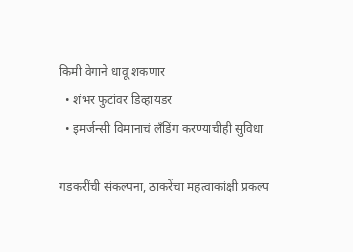किमी वेगाने धावू शकणार
  • शंभर फुटांवर डिव्हायडर
  • इमर्जन्सी विमानाचं लँडिंग करण्याचीही सुविधा

गडकरींची संकल्पना, ठाकरेंचा महत्वाकांक्षी प्रकल्प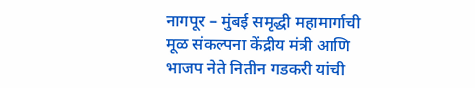नागपूर – मुंबई समृद्धी महामार्गाची मूळ संकल्पना केंद्रीय मंत्री आणि भाजप नेते नितीन गडकरी यांची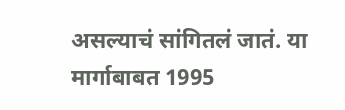असल्याचं सांगितलं जातं. या मार्गाबाबत 1995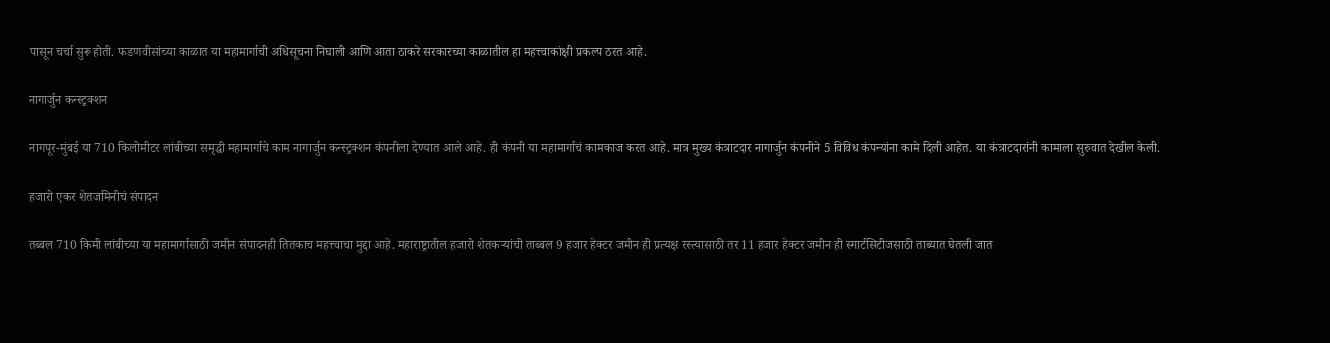पासून चर्चा सुरू होती. फडणवीसांच्या काळात या महामार्गाची अधिसूचना निघाली आणि आता ठाकरे सरकारच्या काळातील हा महत्त्वाकांक्षी प्रकल्प ठरत आहे.

नागार्जुन कन्स्ट्रक्शन

नागपूर-मुंबई या 710 किलोमीटर लांबीच्या समृद्धी महामार्गाचे काम नागार्जुन कन्स्ट्रक्शन कंपनीला देण्यात आले आहे. ही कंपनी या महामार्गाचं कामकाज करत आहे. मात्र मुख्य कंत्राटदार नागार्जुन कंपनीने 5 विविध कंपन्यांना कामे दिली आहेत. या कंत्राटदारांनी कामाला सुरुवात देखील केली.

हजारो एकर शेतजमिनीचं संपादन

तब्बल 710 किमी लांबीच्या या महामार्गासाठी जमीन संपादनही तितकाच महत्त्वाचा मुद्दा आहे. महाराष्ट्रातील हजारो शेतकऱ्यांची ताब्बल 9 हजार हेक्टर जमीन ही प्रत्यक्ष रस्त्यासाठी तर 11 हजार हेक्टर जमीन ही स्मार्टसिटीजसाठी ताब्यात घेतली जात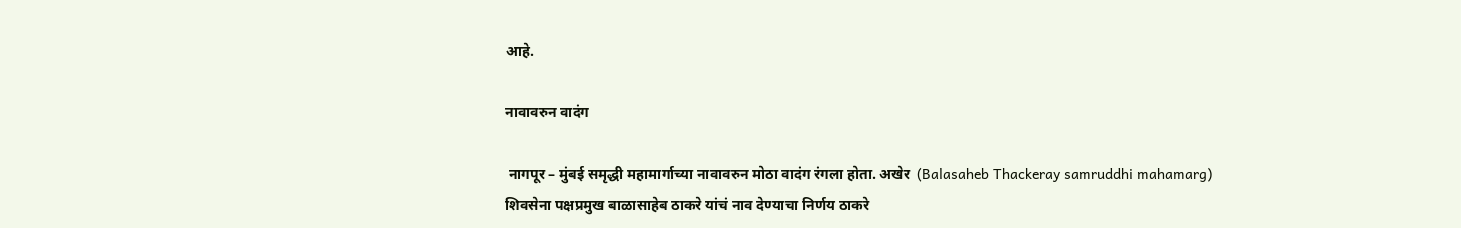आहे.

नावावरुन वादंग

 नागपूर – मुंबई समृद्धी महामार्गाच्या नावावरुन मोठा वादंग रंगला होता. अखेर  (Balasaheb Thackeray samruddhi mahamarg) शिवसेना पक्षप्रमुख बाळासाहेब ठाकरे यांचं नाव देण्याचा निर्णय ठाकरे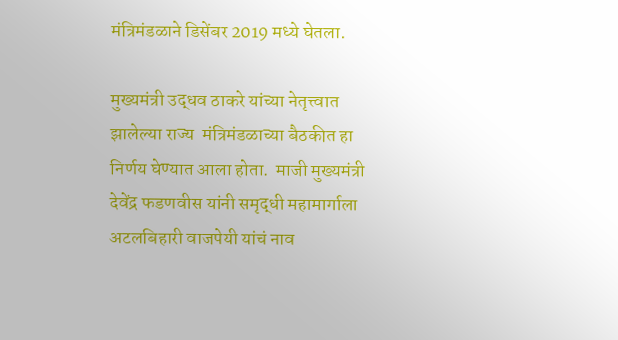मंत्रिमंडळाने डिसेंबर 2019 मध्ये घेतला.

मुख्यमंत्री उद्धव ठाकरे यांच्या नेतृत्त्वात झालेल्या राज्य  मंत्रिमंडळाच्या बैठकीत हा निर्णय घेण्यात आला होता.  माजी मुख्यमंत्री देवेंद्र फडणवीस यांनी समृद्धी महामार्गाला अटलबिहारी वाजपेयी यांचं नाव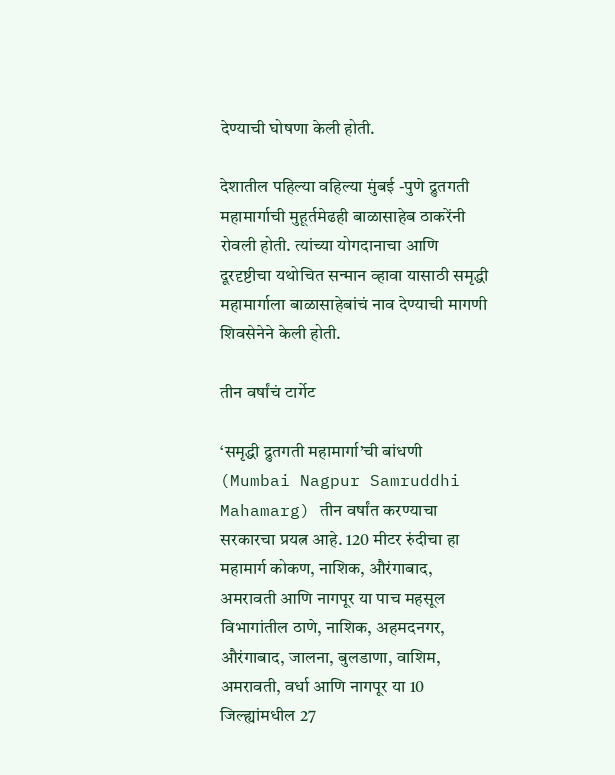देण्याची घोषणा केली होती.

देशातील पहिल्या वहिल्या मुंबई -पुणे द्रुतगती महामार्गाची मुहूर्तमेढही बाळासाहेब ठाकरेंनी रोवली होती. त्यांच्या योगदानाचा आणि दूरदृष्टीचा यथोचित सन्मान व्हावा यासाठी समृद्धी महामार्गाला बाळासाहेबांचं नाव देण्याची मागणी शिवसेनेने केली होती.

तीन वर्षांचं टार्गेट

‘समृद्धी द्रुतगती महामार्गा’ची बांधणी (Mumbai Nagpur Samruddhi Mahamarg) तीन वर्षांत करण्याचा सरकारचा प्रयत्न आहे. 120 मीटर रुंदीचा हा महामार्ग कोकण, नाशिक, औरंगाबाद, अमरावती आणि नागपूर या पाच महसूल विभागांतील ठाणे, नाशिक, अहमदनगर, औरंगाबाद, जालना, बुलडाणा, वाशिम, अमरावती, वर्धा आणि नागपूर या 10 जिल्ह्यांमधील 27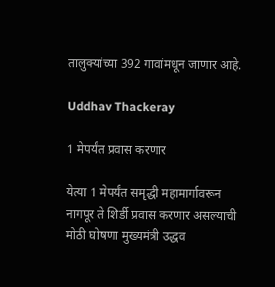तालुक्यांच्या 392 गावांमधून जाणार आहे.

Uddhav Thackeray

1 मेपर्यंत प्रवास करणार

येत्या 1 मेपर्यंत समृद्धी महामार्गावरून नागपूर ते शिर्डी प्रवास करणार असल्याची मोठी घोषणा मुख्यमंत्री उद्धव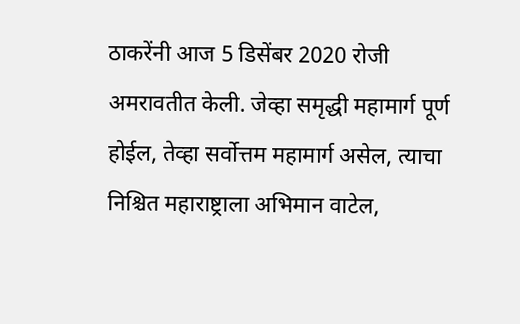ठाकरेंनी आज 5 डिसेंबर 2020 रोजी अमरावतीत केली. जेव्हा समृद्धी महामार्ग पूर्ण होईल, तेव्हा सर्वोत्तम महामार्ग असेल, त्याचा निश्चित महाराष्ट्राला अभिमान वाटेल,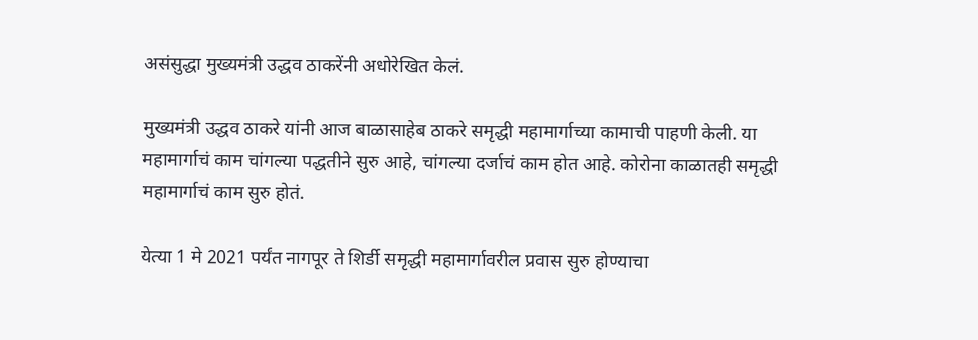असंसुद्धा मुख्यमंत्री उद्धव ठाकरेंनी अधोरेखित केलं.

मुख्यमंत्री उद्धव ठाकरे यांनी आज बाळासाहेब ठाकरे समृद्धी महामार्गाच्या कामाची पाहणी केली. या महामार्गाचं काम चांगल्या पद्धतीने सुरु आहे, चांगल्या दर्जाचं काम होत आहे. कोरोना काळातही समृद्धी महामार्गाचं काम सुरु होतं.

येत्या 1 मे 2021 पर्यंत नागपूर ते शिर्डी समृद्धी महामार्गावरील प्रवास सुरु होण्याचा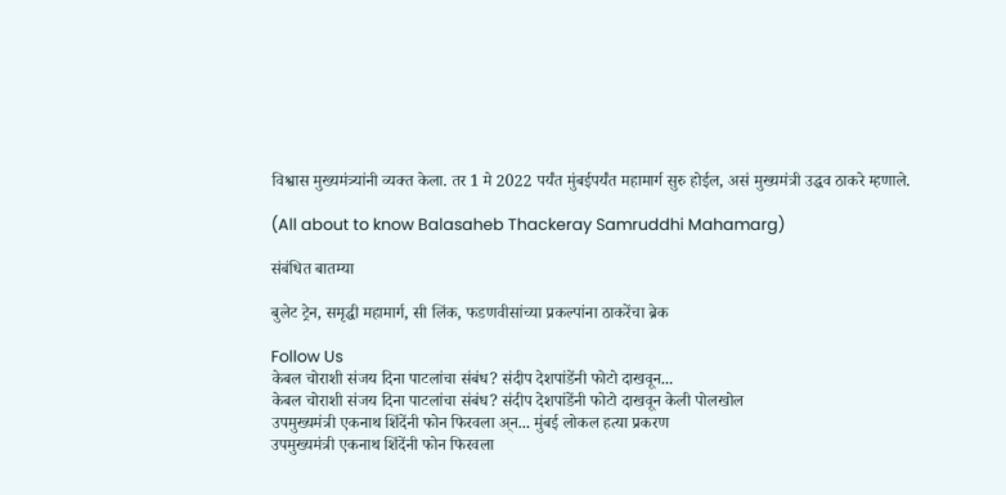विश्वास मुख्यमंत्र्यांनी व्यक्त केला. तर 1 मे 2022 पर्यंत मुंबईपर्यंत महामार्ग सुरु होईल, असं मुख्यमंत्री उद्धव ठाकरे म्हणाले.

(All about to know Balasaheb Thackeray Samruddhi Mahamarg)

संबंधित बातम्या

बुलेट ट्रेन, समृद्धी महामार्ग, सी लिंक, फडणवीसांच्या प्रकल्पांना ठाकरेंचा ब्रेक

Follow Us
केबल चोराशी संजय दिना पाटलांचा संबंध? संदीप देशपांडेंनी फोटो दाखवून...
केबल चोराशी संजय दिना पाटलांचा संबंध? संदीप देशपांडेंनी फोटो दाखवून केली पोलखोल
उपमुख्यमंत्री एकनाथ शिंदेंनी फोन फिरवला अ्न... मुंबई लोकल हत्या प्रकरण
उपमुख्यमंत्री एकनाथ शिंदेंनी फोन फिरवला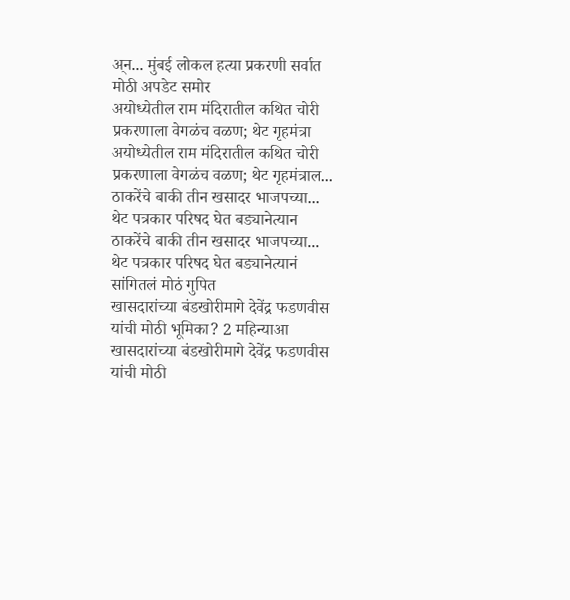अ्न... मुंबई लोकल हत्या प्रकरणी सर्वात मोठी अपडेट समोर
अयोध्येतील राम मंदिरातील कथित चोरी प्रकरणाला वेगळंच वळण; थेट गृहमंत्रा
अयोध्येतील राम मंदिरातील कथित चोरी प्रकरणाला वेगळंच वळण; थेट गृहमंत्राल...
ठाकरेंचे बाकी तीन खसादर भाजपच्या... थेट पत्रकार परिषद घेत बड्यानेत्यान
ठाकरेंचे बाकी तीन खसादर भाजपच्या... थेट पत्रकार परिषद घेत बड्यानेत्यानं सांगितलं मोठं गुपित
खासदारांच्या बंडखोरीमागे देवेंद्र फडणवीस यांची मोठी भूमिका? 2 महिन्याआ
खासदारांच्या बंडखोरीमागे देवेंद्र फडणवीस यांची मोठी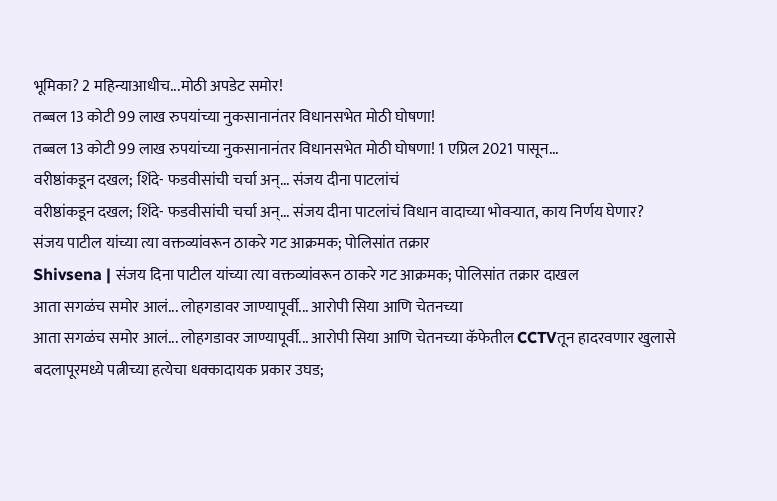भूमिका? 2 महिन्याआधीच...मोठी अपडेट समोर!
तब्बल 13 कोटी 99 लाख रुपयांच्या नुकसानानंतर विधानसभेत मोठी घोषणा!
तब्बल 13 कोटी 99 लाख रुपयांच्या नुकसानानंतर विधानसभेत मोठी घोषणा! 1 एप्रिल 2021 पासून...
वरीष्ठांकडून दखल; शिंदे- फडवीसांची चर्चा अन्... संजय दीना पाटलांचं
वरीष्ठांकडून दखल; शिंदे- फडवीसांची चर्चा अन्... संजय दीना पाटलांचं विधान वादाच्या भोवऱ्यात, काय निर्णय घेणार?
संजय पाटील यांच्या त्या वक्तव्यांवरून ठाकरे गट आक्रमक; पोलिसांत तक्रार
Shivsena | संजय दिना पाटील यांच्या त्या वक्तव्यांवरून ठाकरे गट आक्रमक; पोलिसांत तक्रार दाखल
आता सगळंच समोर आलं... लोहगडावर जाण्यापूर्वी... आरोपी सिया आणि चेतनच्या
आता सगळंच समोर आलं... लोहगडावर जाण्यापूर्वी... आरोपी सिया आणि चेतनच्या कॅफेतील CCTVतून हादरवणार खुलासे
बदलापूरमध्ये पत्नीच्या हत्येचा धक्कादायक प्रकार उघड;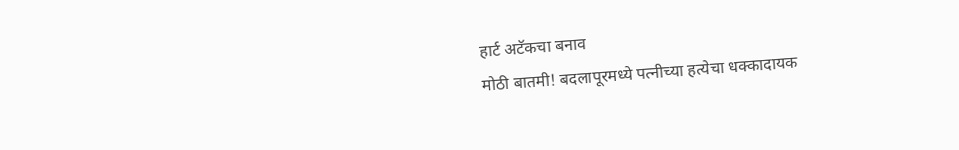हार्ट अटॅकचा बनाव
मोठी बातमी! बदलापूरमध्ये पत्नीच्या हत्येचा धक्कादायक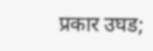प्रकार उघड;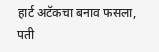हार्ट अटॅकचा बनाव फसला, पती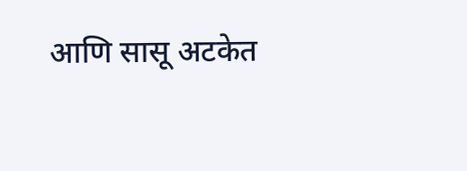आणि सासू अटकेत